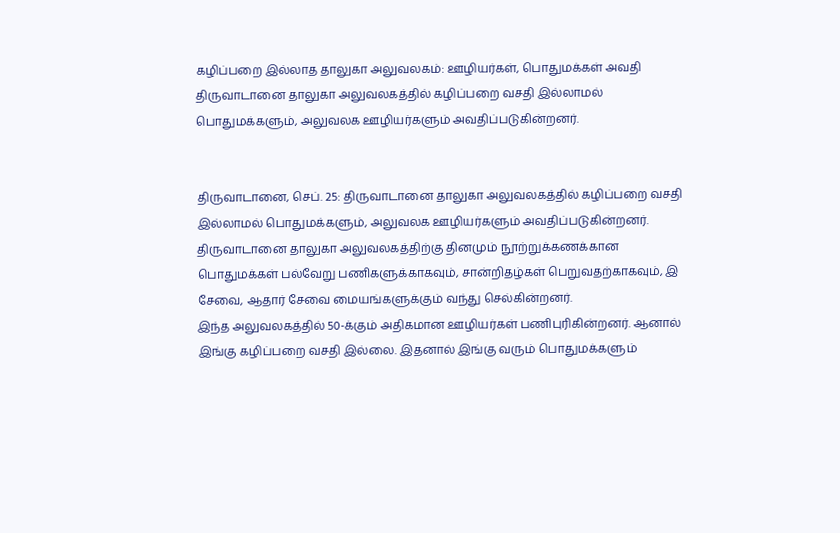கழிப்பறை இல்லாத தாலுகா அலுவலகம்: ஊழியர்கள், பொதுமக்கள் அவதி
திருவாடானை தாலுகா அலுவலகத்தில் கழிப்பறை வசதி இல்லாமல் பொதுமக்களும், அலுவலக ஊழியர்களும் அவதிப்படுகின்றனர்.


திருவாடானை, செப். 25: திருவாடானை தாலுகா அலுவலகத்தில் கழிப்பறை வசதி இல்லாமல் பொதுமக்களும், அலுவலக ஊழியர்களும் அவதிப்படுகின்றனர்.
திருவாடானை தாலுகா அலுவலகத்திற்கு தினமும் நூற்றுக்கணக்கான பொதுமக்கள் பல்வேறு பணிகளுக்காகவும், சான்றிதழ்கள் பெறுவதற்காகவும், இ சேவை, ஆதார் சேவை மையங்களுக்கும் வந்து செல்கின்றனர்.
இந்த அலுவலகத்தில் 50-க்கும் அதிகமான ஊழியர்கள் பணிபுரிகின்றனர். ஆனால் இங்கு கழிப்பறை வசதி இல்லை. இதனால் இங்கு வரும் பொதுமக்களும்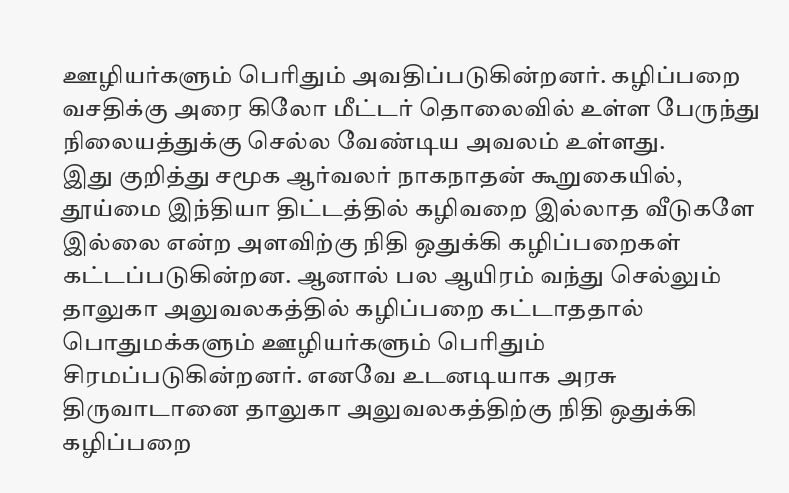ஊழியர்களும் பெரிதும் அவதிப்படுகின்றனர். கழிப்பறை வசதிக்கு அரை கிலோ மீட்டர் தொலைவில் உள்ள பேருந்து நிலையத்துக்கு செல்ல வேண்டிய அவலம் உள்ளது.
இது குறித்து சமூக ஆர்வலர் நாகநாதன் கூறுகையில், தூய்மை இந்தியா திட்டத்தில் கழிவறை இல்லாத வீடுகளே இல்லை என்ற அளவிற்கு நிதி ஒதுக்கி கழிப்பறைகள் கட்டப்படுகின்றன. ஆனால் பல ஆயிரம் வந்து செல்லும் தாலுகா அலுவலகத்தில் கழிப்பறை கட்டாததால் பொதுமக்களும் ஊழியர்களும் பெரிதும் சிரமப்படுகின்றனர். எனவே உடனடியாக அரசு திருவாடானை தாலுகா அலுவலகத்திற்கு நிதி ஒதுக்கி கழிப்பறை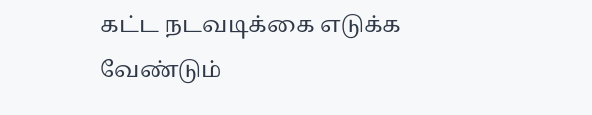கட்ட நடவடிக்கை எடுக்க வேண்டும்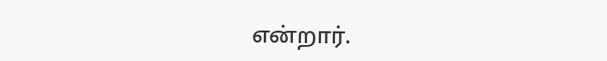என்றார்.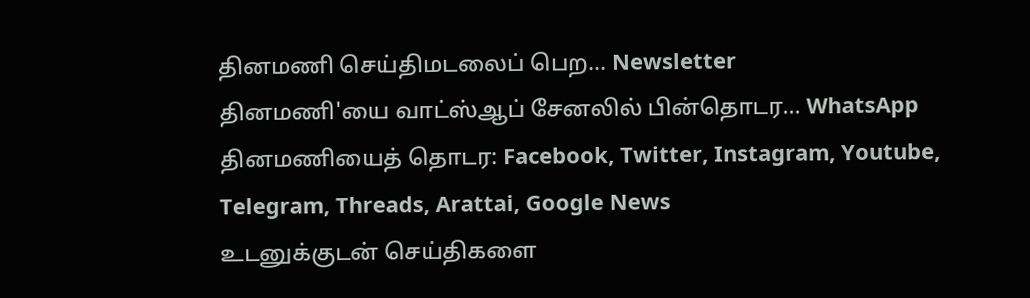தினமணி செய்திமடலைப் பெற... Newsletter
தினமணி'யை வாட்ஸ்ஆப் சேனலில் பின்தொடர... WhatsApp
தினமணியைத் தொடர: Facebook, Twitter, Instagram, Youtube, Telegram, Threads, Arattai, Google News
உடனுக்குடன் செய்திகளை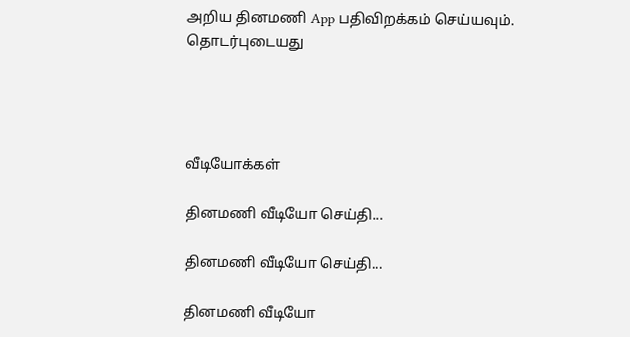அறிய தினமணி App பதிவிறக்கம் செய்யவும்.
தொடர்புடையது




வீடியோக்கள்

தினமணி வீடியோ செய்தி...

தினமணி வீடியோ செய்தி...

தினமணி வீடியோ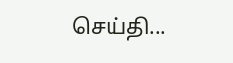செய்தி...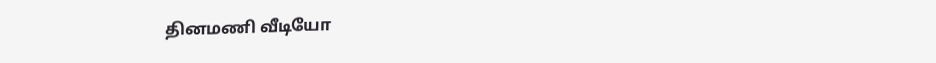தினமணி வீடியோ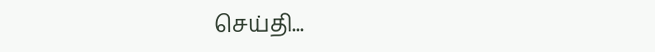செய்தி...